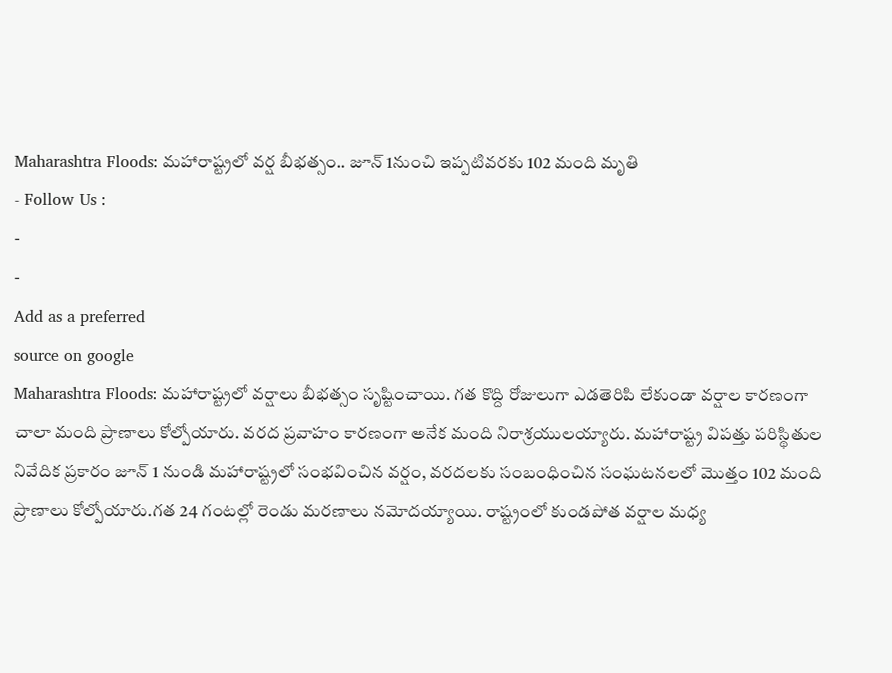Maharashtra Floods: మహారాష్ట్రలో వర్ష బీభత్సం.. జూన్ 1నుంచి ఇప్పటివరకు 102 మంది మృతి
- Follow Us :
-
-
Add as a preferred
source on google
Maharashtra Floods: మహారాష్ట్రలో వర్షాలు బీభత్సం సృష్టించాయి. గత కొద్ది రోజులుగా ఎడతెరిపి లేకుండా వర్షాల కారణంగా చాలా మంది ప్రాణాలు కోల్పోయారు. వరద ప్రవాహం కారణంగా అనేక మంది నిరాశ్రయులయ్యారు. మహారాష్ట్ర విపత్తు పరిస్థితుల నివేదిక ప్రకారం జూన్ 1 నుండి మహారాష్ట్రలో సంభవించిన వర్షం, వరదలకు సంబంధించిన సంఘటనలలో మొత్తం 102 మంది ప్రాణాలు కోల్పోయారు.గత 24 గంటల్లో రెండు మరణాలు నమోదయ్యాయి. రాష్ట్రంలో కుండపోత వర్షాల మధ్య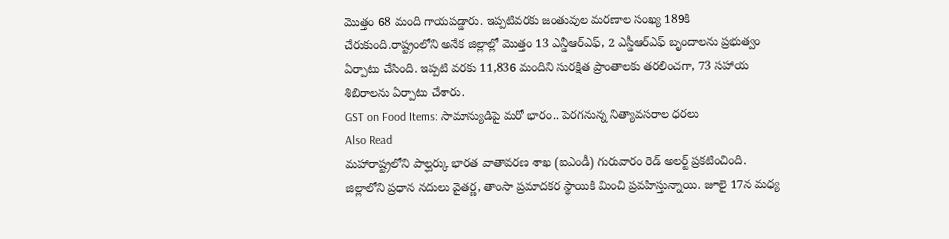మొత్తం 68 మంది గాయపడ్డారు. ఇప్పటివరకు జంతువుల మరణాల సంఖ్య 189కి చేరుకుంది.రాష్ట్రంలోని అనేక జిల్లాల్లో మొత్తం 13 ఎన్డీఆర్ఎఫ్, 2 ఎస్డీఆర్ఎఫ్ బృందాలను ప్రభుత్వం ఏర్పాటు చేసింది. ఇప్పటి వరకు 11,836 మందిని సురక్షిత ప్రాంతాలకు తరలించగా, 73 సహాయ శిబిరాలను ఏర్పాటు చేశారు.
GST on Food Items: సామాన్యుడిపై మరో భారం.. పెరగనున్న నిత్యావసరాల ధరలు
Also Read
మహారాష్ట్రలోని పాల్ఘర్కు భారత వాతావరణ శాఖ (ఐఎండీ) గురువారం రెడ్ అలర్ట్ ప్రకటించింది. జిల్లాలోని ప్రధాన నదులు వైతర్ణ, తాంసా ప్రమాదకర స్థాయికి మించి ప్రవహిస్తున్నాయి. జూలై 17న మధ్య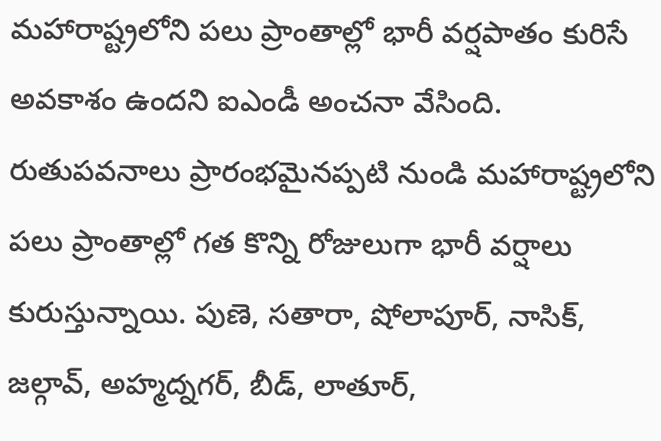మహారాష్ట్రలోని పలు ప్రాంతాల్లో భారీ వర్షపాతం కురిసే అవకాశం ఉందని ఐఎండీ అంచనా వేసింది. రుతుపవనాలు ప్రారంభమైనప్పటి నుండి మహారాష్ట్రలోని పలు ప్రాంతాల్లో గత కొన్ని రోజులుగా భారీ వర్షాలు కురుస్తున్నాయి. పుణె, సతారా, షోలాపూర్, నాసిక్, జల్గావ్, అహ్మద్నగర్, బీడ్, లాతూర్,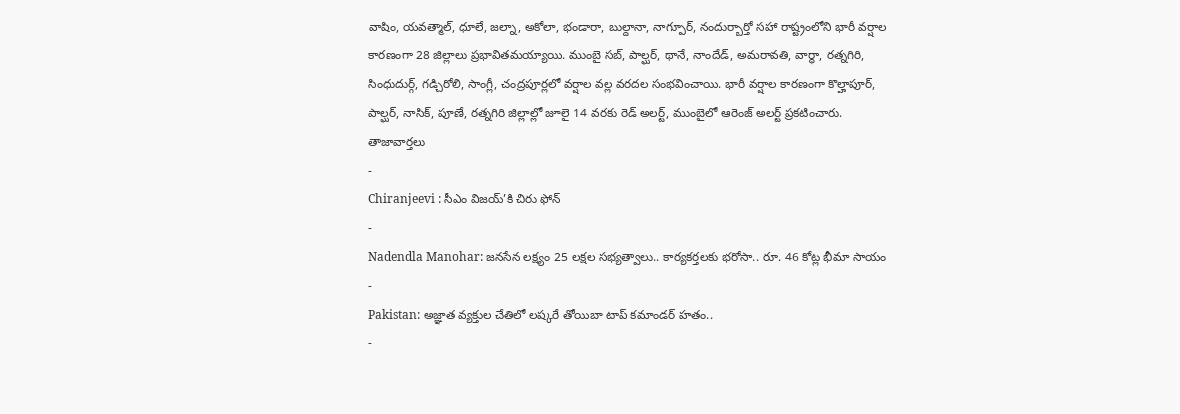వాషిం, యవత్మాల్, ధూలే, జల్నా, అకోలా, భండారా, బుల్దానా, నాగ్పూర్, నందుర్బార్తో సహా రాష్ట్రంలోని భారీ వర్షాల కారణంగా 28 జిల్లాలు ప్రభావితమయ్యాయి. ముంబై సబ్, పాల్ఘర్, థానే, నాందేడ్, అమరావతి, వార్ధా, రత్నగిరి, సింధుదుర్గ్, గడ్చిరోలి, సాంగ్లీ, చంద్రపూర్లలో వర్షాల వల్ల వరదల సంభవించాయి. భారీ వర్షాల కారణంగా కొల్హాపూర్, పాల్ఘర్, నాసిక్, పూణే, రత్నగిరి జిల్లాల్లో జూలై 14 వరకు రెడ్ అలర్ట్, ముంబైలో ఆరెంజ్ అలర్ట్ ప్రకటించారు.
తాజావార్తలు
-
Chiranjeevi : సీఎం విజయ్’కి చిరు ఫోన్
-
Nadendla Manohar: జనసేన లక్ష్యం 25 లక్షల సభ్యత్వాలు.. కార్యకర్తలకు భరోసా.. రూ. 46 కోట్ల భీమా సాయం
-
Pakistan: అజ్ఞాత వ్యక్తుల చేతిలో లష్కరే తోయిబా టాప్ కమాండర్ హతం..
-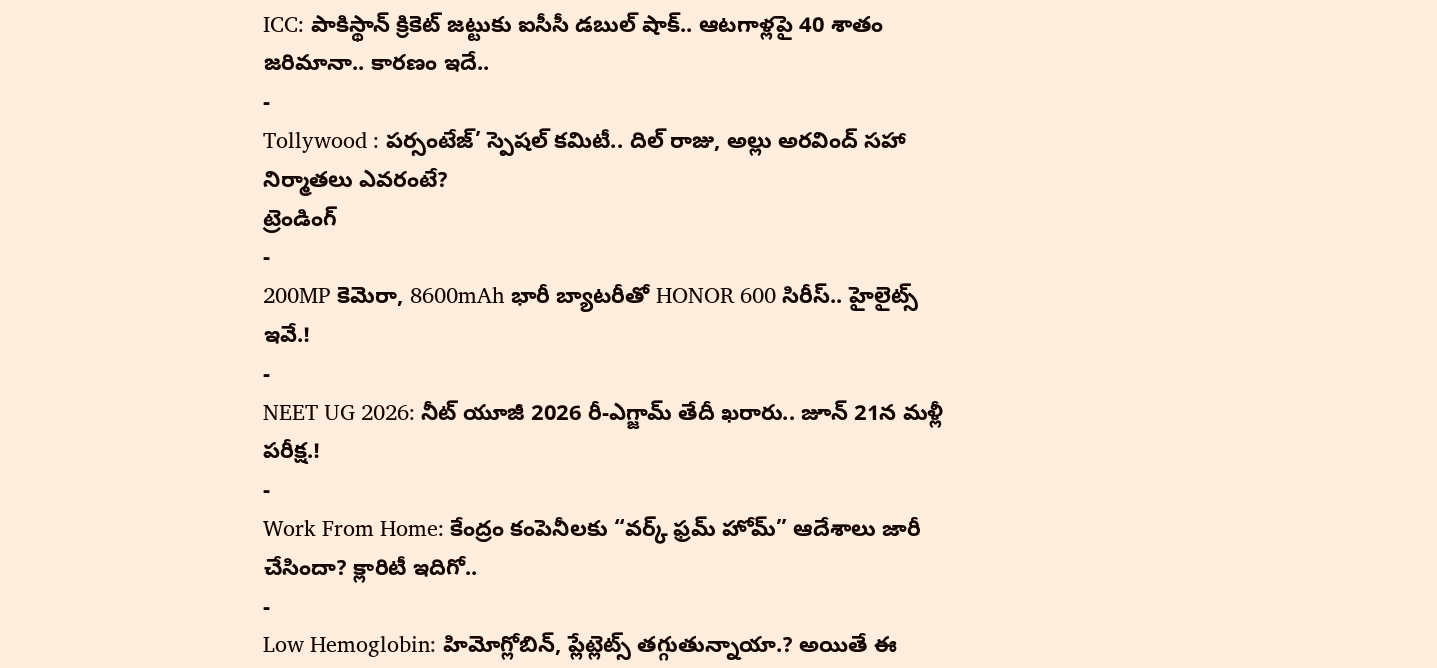ICC: పాకిస్థాన్ క్రికెట్ జట్టుకు ఐసీసీ డబుల్ షాక్.. ఆటగాళ్లపై 40 శాతం జరిమానా.. కారణం ఇదే..
-
Tollywood : పర్సంటేజ్’ స్పెషల్ కమిటీ.. దిల్ రాజు, అల్లు అరవింద్ సహా నిర్మాతలు ఎవరంటే?
ట్రెండింగ్
-
200MP కెమెరా, 8600mAh భారీ బ్యాటరీతో HONOR 600 సిరీస్.. హైలైట్స్ ఇవే.!
-
NEET UG 2026: నీట్ యూజీ 2026 రీ-ఎగ్జామ్ తేదీ ఖరారు.. జూన్ 21న మళ్లీ పరీక్ష.!
-
Work From Home: కేంద్రం కంపెనీలకు “వర్క్ ఫ్రమ్ హోమ్” ఆదేశాలు జారీ చేసిందా? క్లారిటీ ఇదిగో..
-
Low Hemoglobin: హిమోగ్లోబిన్, ప్లేట్లెట్స్ తగ్గుతున్నాయా.? అయితే ఈ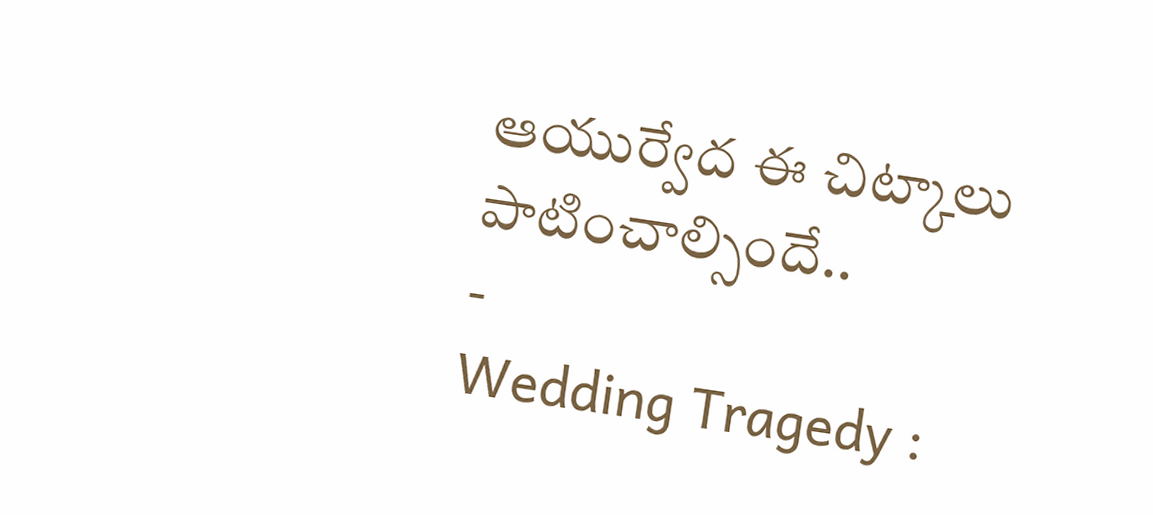ఆయుర్వేద ఈ చిట్కాలు పాటించాల్సిందే..
-
Wedding Tragedy :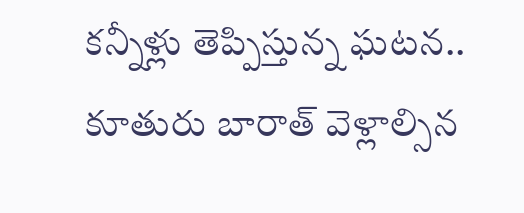కన్నీళ్లు తెప్పిస్తున్న ఘటన.. కూతురు బారాత్ వెళ్లాల్సిన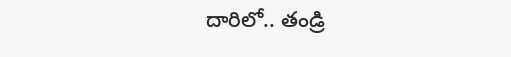దారిలో.. తండ్రి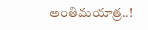అంతిమయాత్ర..!